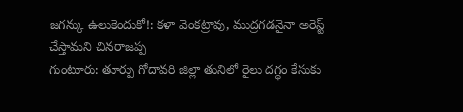జగన్కు ఉలుకెందుకో!: కళా వెంకట్రావు, ముద్రగడనైనా అరెస్ట్ చేస్తామని చినరాజప్ప
గుంటూరు: తూర్పు గోదావరి జిల్లా తునిలో రైలు దగ్ధం కేసుకు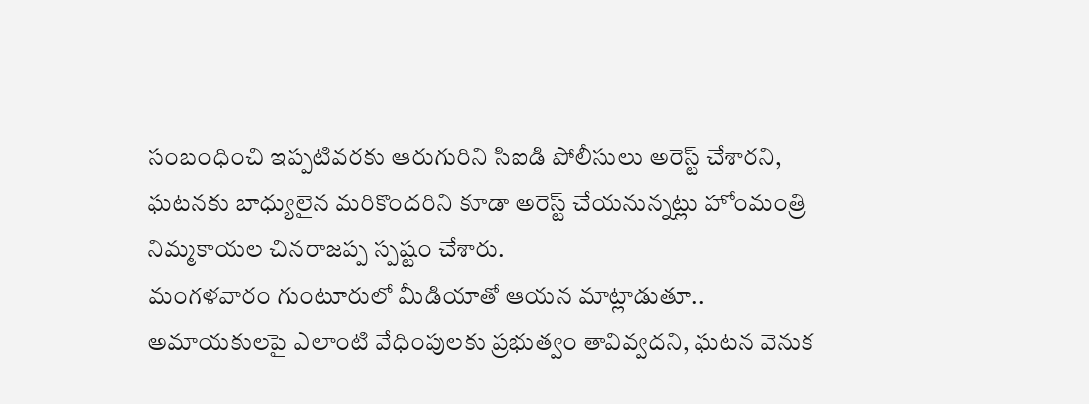సంబంధించి ఇప్పటివరకు ఆరుగురిని సిఐడి పోలీసులు అరెస్ట్ చేశారని, ఘటనకు బాధ్యులైన మరికొందరిని కూడా అరెస్ట్ చేయనున్నట్లు హోంమంత్రి నిమ్మకాయల చినరాజప్ప స్పష్టం చేశారు.
మంగళవారం గుంటూరులో మీడియాతో ఆయన మాట్లాడుతూ.. అమాయకులపై ఎలాంటి వేధింపులకు ప్రభుత్వం తావివ్వదని, ఘటన వెనుక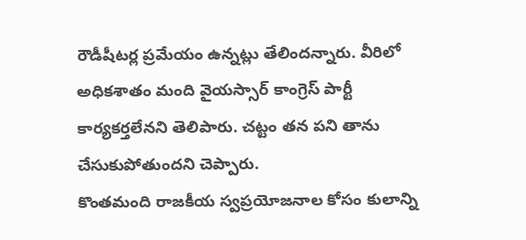రౌడీషీటర్ల ప్రమేయం ఉన్నట్లు తేలిందన్నారు. వీరిలో అధికశాతం మంది వైయస్సార్ కాంగ్రెస్ పార్టీ కార్యకర్తలేనని తెలిపారు. చట్టం తన పని తాను చేసుకుపోతుందని చెప్పారు.
కొంతమంది రాజకీయ స్వప్రయోజనాల కోసం కులాన్ని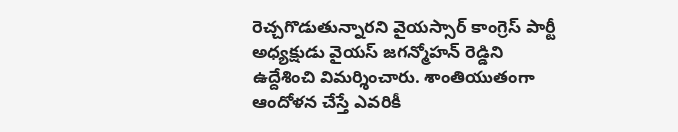రెచ్చగొడుతున్నారని వైయస్సార్ కాంగ్రెస్ పార్టీ అధ్యక్షుడు వైయస్ జగన్మోహన్ రెడ్డిని ఉద్దేశించి విమర్శించారు. శాంతియుతంగా ఆందోళన చేస్తే ఎవరికీ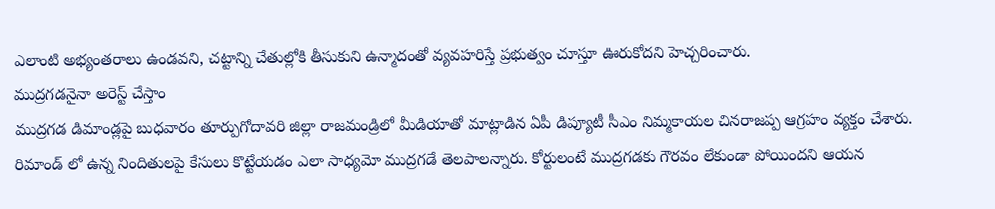ఎలాంటి అభ్యంతరాలు ఉండవని, చట్టాన్ని చేతుల్లోకి తీసుకుని ఉన్మాదంతో వ్యవహరిస్తే ప్రభుత్వం చూస్తూ ఊరుకోదని హెచ్చరించారు.
ముద్రగడనైనా అరెస్ట్ చేస్తాం
ముద్రగడ డిమాండ్లపై బుధవారం తూర్పుగోదావరి జిల్లా రాజమండ్రిలో మీడియాతో మాట్లాడిన ఏపీ డిప్యూటీ సీఎం నిమ్మకాయల చినరాజప్ప ఆగ్రహం వ్యక్తం చేశారు. రిమాండ్ లో ఉన్న నిందితులపై కేసులు కొట్టేయడం ఎలా సాధ్యమో ముద్రగడే తెలపాలన్నారు. కోర్టులంటే ముద్రగడకు గౌరవం లేకుండా పోయిందని ఆయన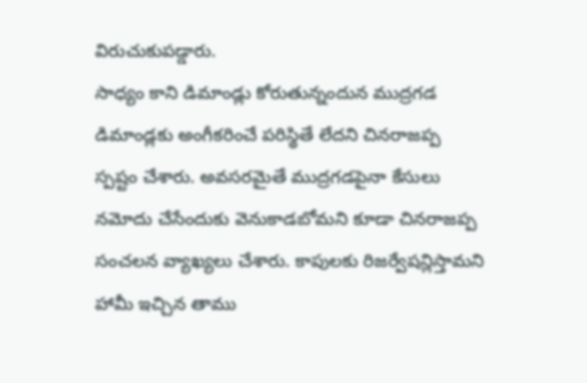విరుచుకుపడ్డారు.
సాధ్యం కాని డిమాండ్లు కోరుతున్నందున ముద్రగడ డిమాండ్లకు అంగీకరించే పరిస్థితే లేదని చినరాజప్ప స్పష్టం చేశారు. అవసరమైతే ముద్రగడపైనా కేసులు నమోదు చేసేందుకు వెనుకాడబోమని కూడా చినరాజప్ప సంచలన వ్యాఖ్యలు చేశారు. కాపులకు రిజర్వేషన్లిస్తామని హామీ ఇచ్చిన తాము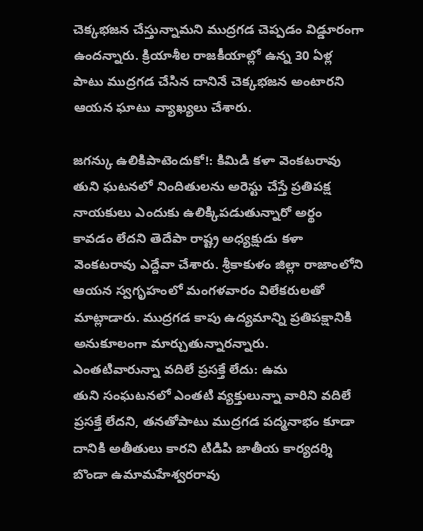చెక్కభజన చేస్తున్నామని ముద్రగడ చెప్పడం విడ్డూరంగా ఉందన్నారు. క్రియాశీల రాజకీయాల్లో ఉన్న 30 ఏళ్ల పాటు ముద్రగడ చేసిన దానినే చెక్కభజన అంటారని ఆయన ఘాటు వ్యాఖ్యలు చేశారు.

జగన్కు ఉలికిపాటెందుకో!: కిమిడి కళా వెంకటరావు
తుని ఘటనలో నిందితులను అరెస్టు చేస్తే ప్రతిపక్ష నాయకులు ఎందుకు ఉలిక్కిపడుతున్నారో అర్థం కావడం లేదని తెదేపా రాష్ట్ర అధ్యక్షుడు కళా వెంకటరావు ఎద్దేవా చేశారు. శ్రీకాకుళం జిల్లా రాజాంలోని ఆయన స్వగృహంలో మంగళవారం విలేకరులతో మాట్లాడారు. ముద్రగడ కాపు ఉద్యమాన్ని ప్రతిపక్షానికి అనుకూలంగా మార్చుతున్నారన్నారు.
ఎంతటివారున్నా వదిలే ప్రసక్తే లేదు: ఉమ
తుని సంఘటనలో ఎంతటి వ్యక్తులున్నా వారిని వదిలే ప్రసక్తే లేదని, తనతోపాటు ముద్రగడ పద్మనాభం కూడా దానికి అతీతులు కారని టిడిపి జాతీయ కార్యదర్శి బొండా ఉమామహేశ్వరరావు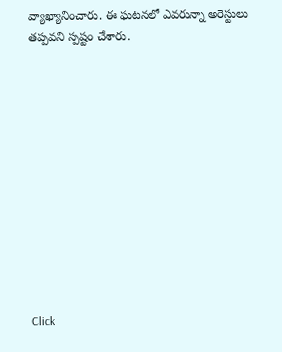వ్యాఖ్యానించారు. ఈ ఘటనలో ఎవరున్నా అరెస్టులు తప్పవని స్పష్టం చేశారు.












Click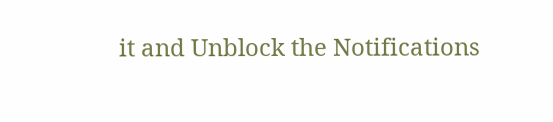it and Unblock the Notifications